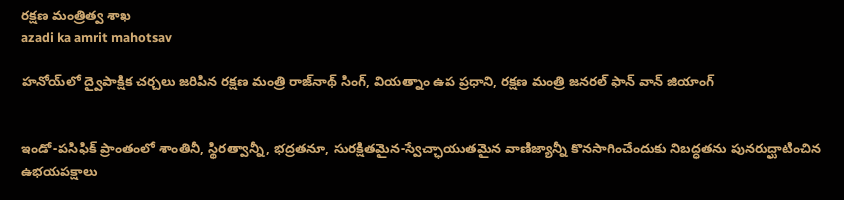రక్ష‌ణ మంత్రిత్వ శాఖ‌
azadi ka amrit mahotsav

హనోయ్‌లో ద్వైపాక్షిక చర్చలు జరిపిన రక్షణ మంత్రి రాజ్‌నాథ్ సింగ్, వియత్నాం ఉప ప్రధాని, రక్షణ మంత్రి జనరల్ ఫాన్ వాన్ జియాంగ్


ఇండో-పసిఫిక్ ప్రాంతంలో శాంతినీ, స్థిరత్వాన్నీ, భద్రతనూ, సురక్షితమైన-స్వేచ్ఛాయుతమైన వాణిజ్యాన్నీ కొనసాగించేందుకు నిబద్ధతను పునరుద్ఘాటించిన ఉభయపక్షాలు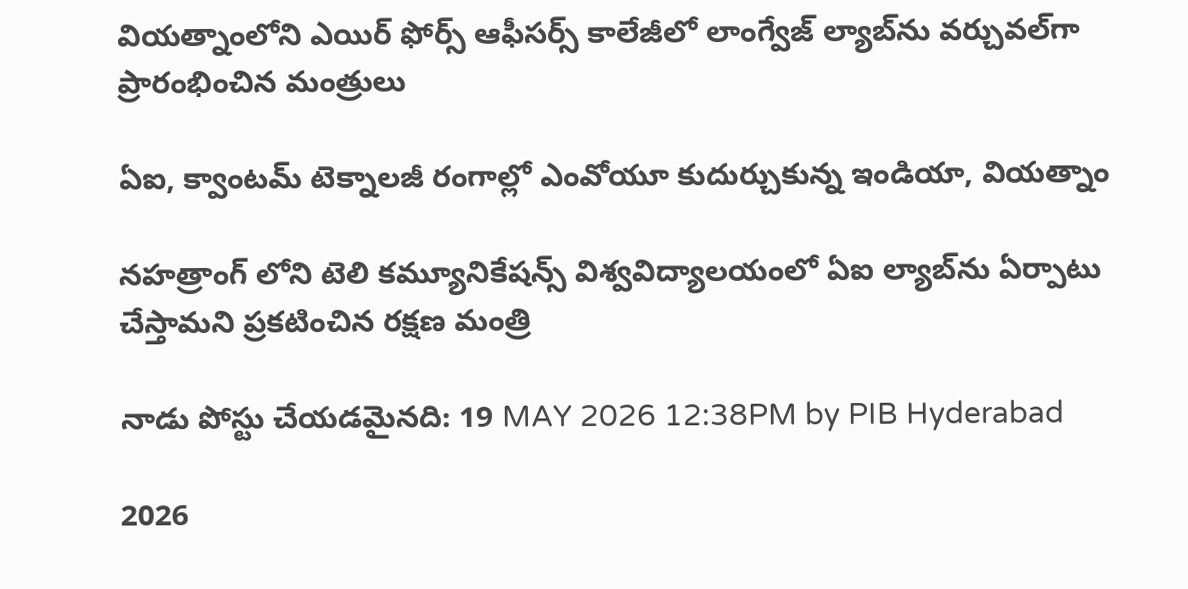వియత్నాంలోని ఎయిర్ ఫోర్స్ ఆఫీసర్స్ కాలేజీలో లాంగ్వేజ్ ల్యాబ్‌ను వర్చువల్‌గా ప్రారంభించిన మంత్రులు

ఏఐ, క్వాంటమ్ టెక్నాలజీ రంగాల్లో ఎంవోయూ కుదుర్చుకున్న ఇండియా, వియత్నాం

నహత్రాంగ్ లోని టెలి కమ్యూనికేషన్స్ విశ్వవిద్యాలయంలో ఏఐ ల్యాబ్‌ను ఏర్పాటు చేస్తామని ప్రకటించిన రక్షణ మంత్రి

నాడు పోస్టు చేయడమైనది: 19 MAY 2026 12:38PM by PIB Hyderabad

2026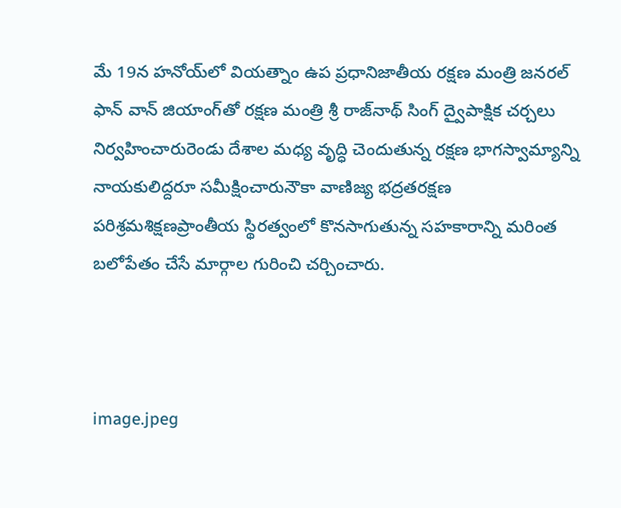మే 19న హనోయ్‌లో వియత్నాం ఉప ప్రధానిజాతీయ రక్షణ మంత్రి జనరల్ ఫాన్ వాన్ జియాంగ్‌తో రక్షణ మంత్రి శ్రీ రాజ్‌నాథ్ సింగ్ ద్వైపాక్షిక చర్చలు నిర్వహించారురెండు దేశాల మధ్య వృద్ధి చెందుతున్న రక్షణ భాగస్వామ్యాన్ని నాయకులిద్దరూ సమీక్షించారునౌకా వాణిజ్య భద్రతరక్షణ పరిశ్రమశిక్షణప్రాంతీయ స్థిరత్వంలో కొనసాగుతున్న సహకారాన్ని మరింత బలోపేతం చేసే మార్గాల గురించి చర్చించారు.



image.jpeg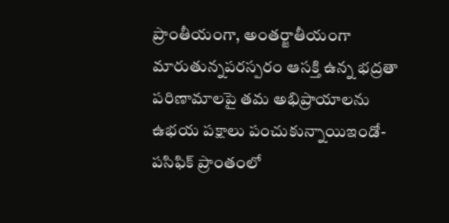ప్రాంతీయంగా, అంతర్జాతీయంగా మారుతున్నపరస్పరం ఆసక్తి ఉన్న భద్రతా పరిణామాలపై తమ అభిప్రాయాలను ఉభయ పక్షాలు పంచుకున్నాయిఇండో-పసిఫిక్ ప్రాంతంలో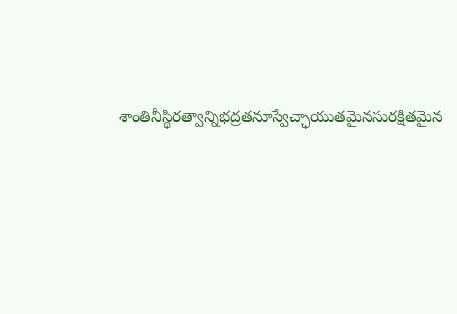శాంతినీస్థిరత్వాన్నిభద్రతనూస్వేచ్ఛాయుతమైనసురక్షితమైన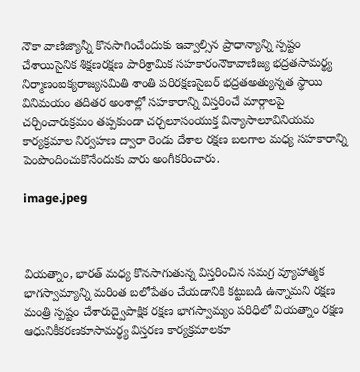నౌకా వాణిజ్యాన్నీ కొనసాగించేందుకు ఇవ్వాల్సిన ప్రాధాన్యాన్ని స్పష్టం చేశాయిసైనిక శిక్షణరక్షణ పారిశ్రామిక సహకారంనౌకావాణిజ్య భద్రతసామర్థ్య నిర్మాణంఐక్యరాజ్యసమితి శాంతి పరిరక్షణసైబర్ భద్రతఅత్యున్నత స్థాయి వినిమయం తదితర అంశాల్లో సహకారాన్ని విస్తరించే మార్గాలపై చర్చించారుక్రమం తప్పకుండా చర్చలూసంయుక్త విన్యాసాలూవినియమ కార్యక్రమాల నిర్వహణ ద్వారా రెండు దేశాల రక్షణ బలగాల మధ్య సహకారాన్ని పెంపొందించుకొనేందుకు వారు అంగీకరించారు.

image.jpeg



వియత్నాం, భారత్ మధ్య కొనసాగుతున్న విస్తరించిన సమగ్ర వ్యూహాత్మక భాగస్వామ్యాన్ని మరింత బలోపేతం చేయడానికి కట్టుబడి ఉన్నామని రక్షణ మంత్రి స్పష్టం చేశారుద్వైపాక్షిక రక్షణ భాగస్వామ్యం పరిధిలో వియత్నాం రక్షణ ఆధునికీకరణకూసామర్థ్య విస్తరణ కార్యక్రమాలకూ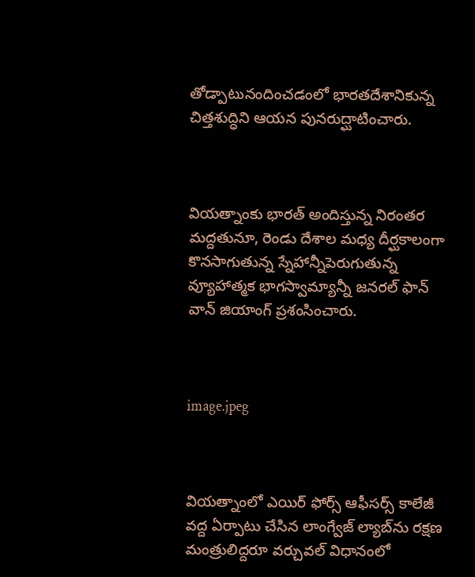తోడ్పాటునందించడంలో భారతదేశానికున్న చిత్తశుద్ధిని ఆయన పునరుద్ఘాటించారు.



వియత్నాంకు భారత్ అందిస్తున్న నిరంతర మద్దతునూ, రెండు దేశాల మధ్య దీర్ఘకాలంగా కొనసాగుతున్న స్నేహాన్నీపెరుగుతున్న వ్యూహాత్మక భాగస్వామ్యాన్నీ జనరల్ ఫాన్ వాన్ జియాంగ్ ప్రశంసించారు.



image.jpeg



వియత్నాంలో ఎయిర్ ఫోర్స్ ఆఫీసర్స్ కాలేజీ వద్ద ఏర్పాటు చేసిన లాంగ్వేజ్ ల్యాబ్‌ను రక్షణ మంత్రులిద్దరూ వర్చువల్ విధానంలో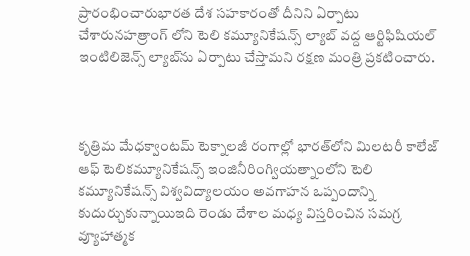ప్రారంభించారుభారత దేశ సహకారంతో దీనిని ఏర్పాటు చేశారునహత్రాంగ్ లోని టెలి కమ్యూనికేషన్స్ ల్యాబ్ వద్ద ఆర్టిఫిషియల్ ఇంటిలిజెన్స్ ల్యాబ్‌ను ఏర్పాటు చేస్తామని రక్షణ మంత్రి ప్రకటించారు.



కృత్రిమ మేధక్వాంటమ్ టెక్నాలజీ రంగాల్లో భారత్‌లోని మిలటరీ కాలేజ్ ఆఫ్ టెలికమ్యూనికేషన్స్ ఇంజినీరింగ్వియత్నాంలోని టెలి కమ్యూనికేషన్స్ విశ్వవిద్యాలయం అవగాహన ఒప్పందాన్ని కుదుర్చుకున్నాయిఇది రెండు దేశాల మధ్య విస్తరించిన సమగ్ర వ్యూహాత్మక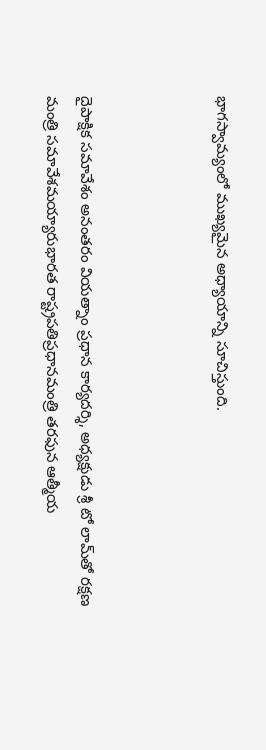భాగస్వామ్యంలో ముఖ్యమైన అధ్యాయాన్ని సూచిస్తుంది.



దైపాక్షిక సమావేశం అనంతరం వియత్నాం ప్రధాన కార్యదర్శి, అధ్యక్షుడు శ్రీ టో లామ్‌తో రక్షణ మంత్రి సమావేశమయ్యారుభారత రాష్ట్రపతిప్రధానమంత్రి తరఫున ఆత్మీయ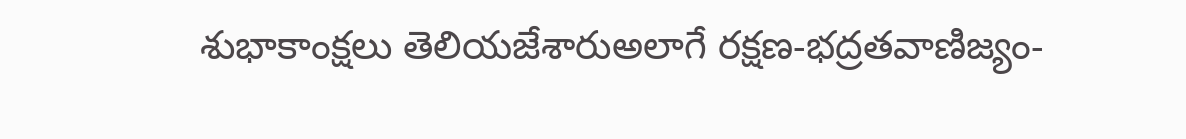శుభాకాంక్షలు తెలియజేశారుఅలాగే రక్షణ-భద్రతవాణిజ్యం-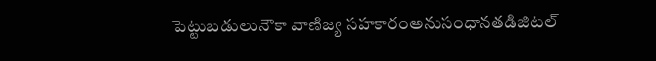పెట్టుబడులునౌకా వాణిజ్య సహకారంఅనుసంధానతడిజిటల్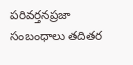పరివర్తనప్రజా సంబంధాలు తదితర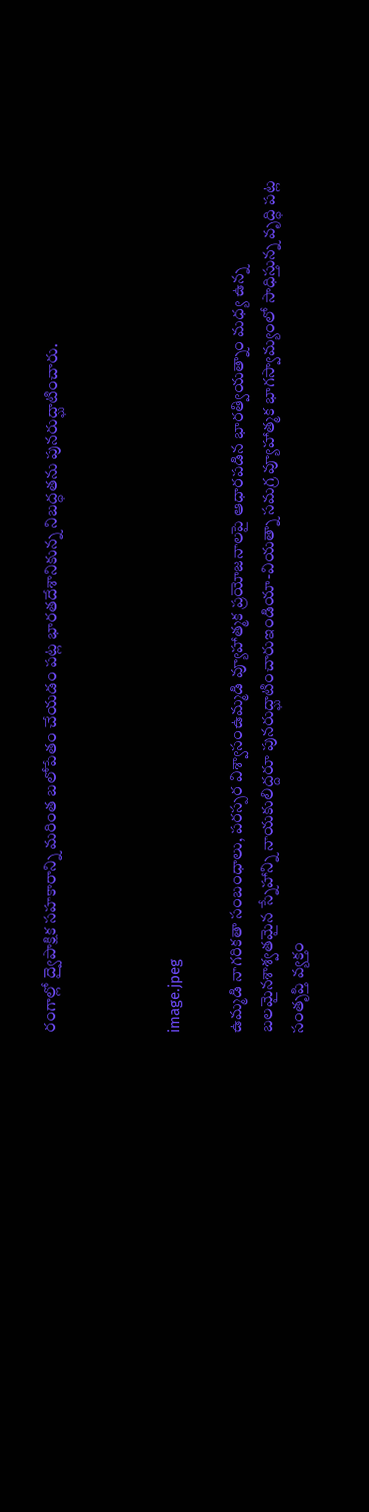రంగాల్లో ద్వైపాక్షిక సహకారాన్ని మరింత బలోపేతం చేయడం పట్ల భారతదేశానికున్న నిబద్ధతను పునరుద్ఘాటించారు.



image.jpeg

ఉమ్మడి నాగరికతా సంబంధాలు, పరస్పర విశ్వాసంఉమ్మడి వ్యూహాత్మక ప్రయోజనాలపై ఆధారపడిన భారత్వియత్నాం మధ్య ఉన్న బలమైనశాశ్వతమైన స్నేహాన్ని నాయకులిద్దరూ పునరుద్ఘాటించారుఇండియా-వియత్నా సమగ్ర వ్యూహాత్మక భాగస్వామ్యంలో సాధిస్తున్న వృద్ధి పట్ల సంతృప్తి వ్యక్తం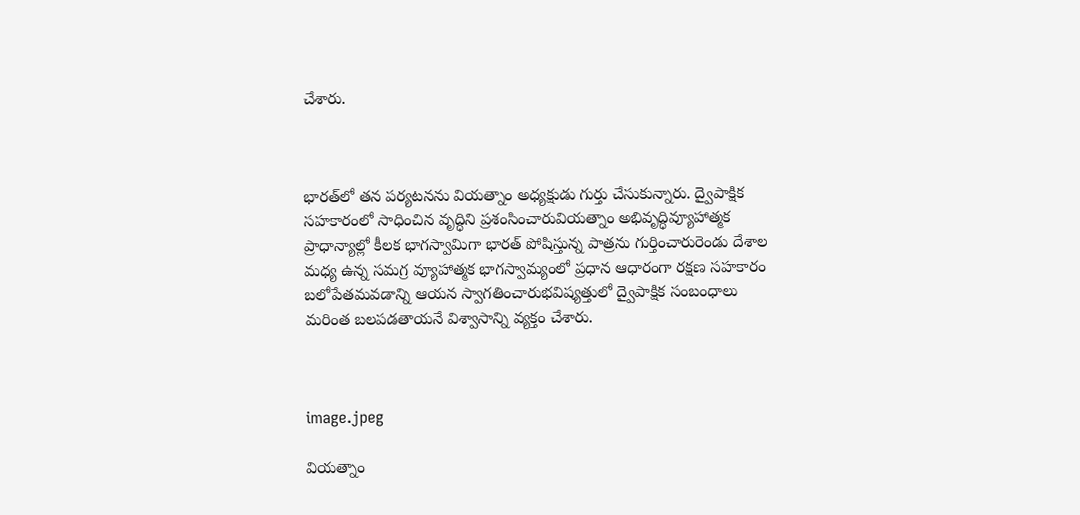చేశారు.



భారత్‌లో తన పర్యటనను వియత్నాం అధ్యక్షుడు గుర్తు చేసుకున్నారు. ద్వైపాక్షిక సహకారంలో సాధించిన వృద్ధిని ప్రశంసించారువియత్నాం అభివృద్ధివ్యూహాత్మక ప్రాధాన్యాల్లో కీలక భాగస్వామిగా భారత్ పోషిస్తున్న పాత్రను గుర్తించారురెండు దేశాల మధ్య ఉన్న సమగ్ర వ్యూహాత్మక భాగస్వామ్యంలో ప్రధాన ఆధారంగా రక్షణ సహకారం బలోపేతమవడాన్ని ఆయన స్వాగతించారుభవిష్యత్తులో ద్వైపాక్షిక సంబంధాలు మరింత బలపడతాయనే విశ్వాసాన్ని వ్యక్తం చేశారు.



image.jpeg

వియత్నాం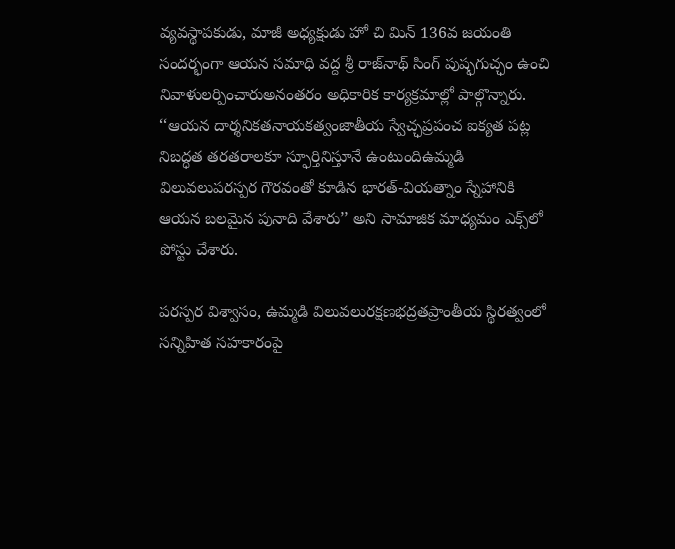వ్యవస్థాపకుడు, మాజీ అధ్యక్షుడు హో చి మిన్ 136వ జయంతి సందర్భంగా ఆయన సమాధి వద్ద శ్రీ రాజ్‌నాథ్ సింగ్ పుష్ఫగుచ్ఛం ఉంచి నివాళులర్పించారుఅనంతరం అధికారిక కార్యక్రమాల్లో పాల్గొన్నారు. ‘‘ఆయన దార్శనికతనాయకత్వంజాతీయ స్వేచ్ఛప్రపంచ ఐక్యత పట్ల నిబద్ధత తరతరాలకూ స్ఫూర్తినిస్తూనే ఉంటుందిఉమ్మడి విలువలుపరస్పర గౌరవంతో కూడిన భారత్-వియత్నాం స్నేహానికి ఆయన బలమైన పునాది వేశారు’’ అని సామాజిక మాధ్యమం ఎక్స్‌లో పోస్టు చేశారు.

పరస్పర విశ్వాసం, ఉమ్మడి విలువలురక్షణభద్రతప్రాంతీయ స్థిరత్వంలో సన్నిహిత సహకారంపై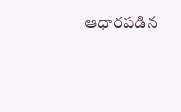ఆధారపడిన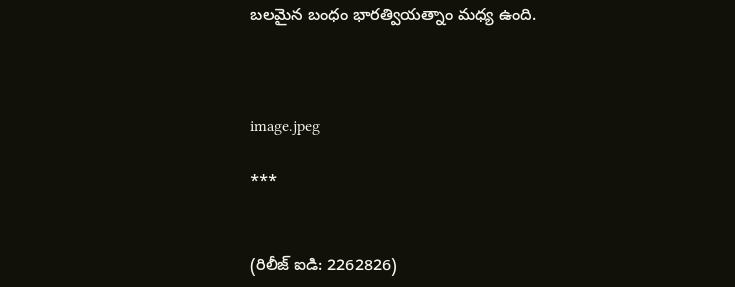బలమైన బంధం భారత్వియత్నాం మధ్య ఉంది.



image.jpeg

***


(రిలీజ్ ఐడి: 2262826)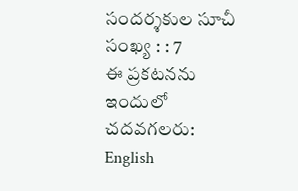సందర్శకుల సూచీ సంఖ్య : : 7
ఈ ప్రకటనను ఇందులో చదవగలరు: English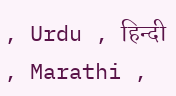, Urdu , हिन्दी , Marathi ,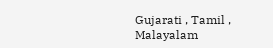Gujarati , Tamil , Malayalam